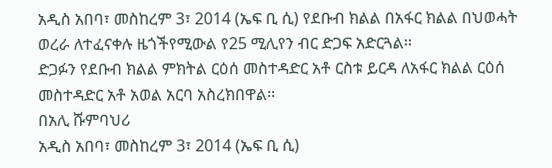አዲስ አበባ፣ መስከረም 3፣ 2014 (ኤፍ ቢ ሲ) የደቡብ ክልል በአፋር ክልል በህወሓት ወረራ ለተፈናቀሉ ዜጎችየሚውል የ25 ሚሊየን ብር ድጋፍ አድርጓል፡፡
ድጋፉን የደቡብ ክልል ምክትል ርዕሰ መስተዳድር አቶ ርስቱ ይርዳ ለአፋር ክልል ርዕሰ መስተዳድር አቶ አወል አርባ አስረክበዋል፡፡
በአሊ ሹምባህሪ
አዲስ አበባ፣ መስከረም 3፣ 2014 (ኤፍ ቢ ሲ)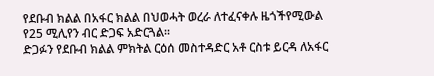የደቡብ ክልል በአፋር ክልል በህወሓት ወረራ ለተፈናቀሉ ዜጎችየሚውል የ25 ሚሊየን ብር ድጋፍ አድርጓል፡፡
ድጋፉን የደቡብ ክልል ምክትል ርዕሰ መስተዳድር አቶ ርስቱ ይርዳ ለአፋር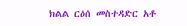ክልል ርዕሰ መስተዳድር አቶ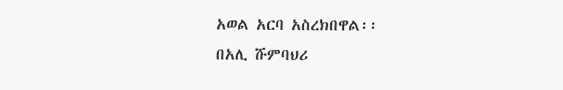አወል አርባ አስረክበዋል፡፡
በአሊ ሹምባህሪ